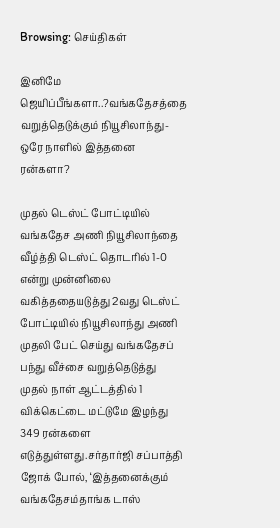Browsing: செய்திகள்

இனிமே ஜெயிப்பீங்களா..?வங்கதேசத்தை வறுத்தெடுக்கும் நியூசிலாந்து- ஒரே நாளில் இத்தனை ரன்களா?

முதல் டெஸ்ட் போட்டியில் வங்கதேச அணி நியூசிலாந்தை வீழ்த்தி டெஸ்ட் தொடரில் 1-0 என்று முன்னிலை வகித்ததையடுத்து 2வது டெஸ்ட் போட்டியில் நியூசிலாந்து அணி முதலி பேட் செய்து வங்கதேசப் பந்து வீச்சை வறுத்தெடுத்து முதல் நாள் ஆட்டத்தில் 1 விக்கெட்டை மட்டுமே இழந்து 349 ரன்களை எடுத்துள்ளது.சர்தார்ஜி சப்பாத்தி ஜோக் போல், ‘இத்தனைக்கும் வங்கதேசம்தாங்க டாஸ்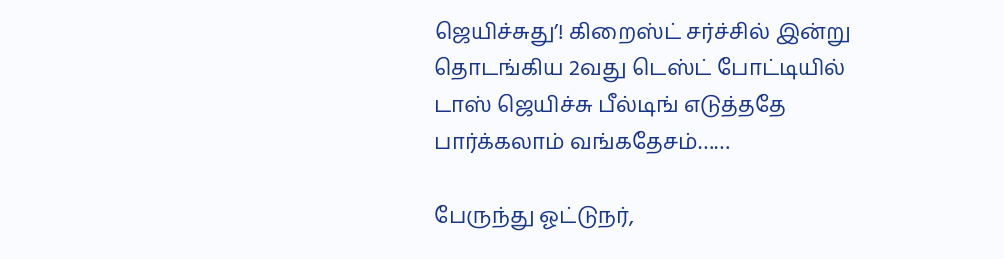ஜெயிச்சுது’! கிறைஸ்ட் சர்ச்சில் இன்று தொடங்கிய 2வது டெஸ்ட் போட்டியில் டாஸ் ஜெயிச்சு பீல்டிங் எடுத்ததே பார்க்கலாம் வங்கதேசம்……

பேருந்து ஓட்டுநர்,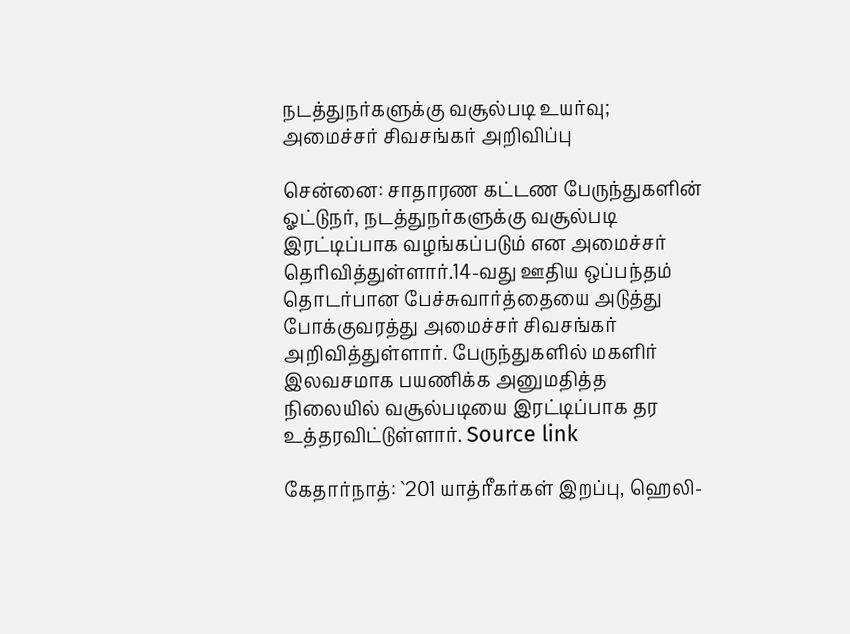நடத்துநர்களுக்கு வசூல்படி உயர்வு; அமைச்சர் சிவசங்கர் அறிவிப்பு

சென்னை: சாதாரண கட்டண பேருந்துகளின் ஓட்டுநர், நடத்துநர்களுக்கு வசூல்படி இரட்டிப்பாக வழங்கப்படும் என அமைச்சர் தெரிவித்துள்ளார்.14-வது ஊதிய ஒப்பந்தம் தொடர்பான பேச்சுவார்த்தையை அடுத்து போக்குவரத்து அமைச்சர் சிவசங்கர் அறிவித்துள்ளார். பேருந்துகளில் மகளிர் இலவசமாக பயணிக்க அனுமதித்த நிலையில் வசூல்படியை இரட்டிப்பாக தர உத்தரவிட்டுள்ளார். Source link

கேதார்நாத்: `201 யாத்ரீகர்கள் இறப்பு, ஹெலி-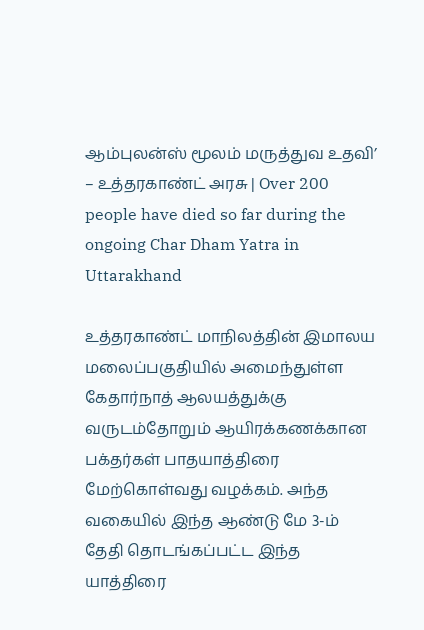ஆம்புலன்ஸ் மூலம் மருத்துவ உதவி’ – உத்தரகாண்ட் அரசு | Over 200 people have died so far during the ongoing Char Dham Yatra in Uttarakhand

உத்தரகாண்ட் மாநிலத்தின் இமாலய மலைப்பகுதியில் அமைந்துள்ள கேதார்நாத் ஆலயத்துக்கு வருடம்தோறும் ஆயிரக்கணக்கான பக்தர்கள் பாதயாத்திரை மேற்கொள்வது வழக்கம். அந்த வகையில் இந்த ஆண்டு மே 3-ம் தேதி தொடங்கப்பட்ட இந்த யாத்திரை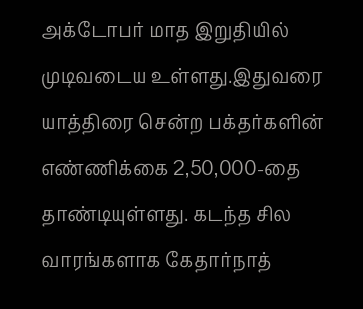அக்டோபர் மாத இறுதியில் முடிவடைய உள்ளது.இதுவரை யாத்திரை சென்ற பக்தர்களின் எண்ணிக்கை 2,50,000-தை தாண்டியுள்ளது. கடந்த சில வாரங்களாக கேதார்நாத்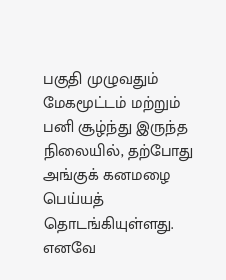பகுதி முழுவதும் மேகமூட்டம் மற்றும் பனி சூழ்ந்து இருந்த நிலையில், தற்போது அங்குக் கனமழை பெய்யத் தொடங்கியுள்ளது. எனவே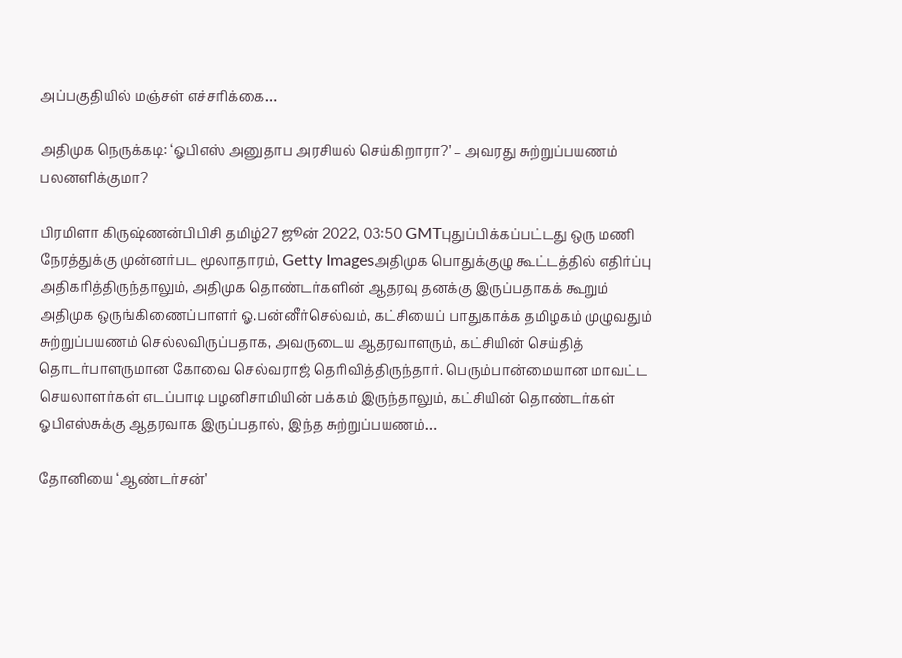அப்பகுதியில் மஞ்சள் எச்சரிக்கை…

அதிமுக நெருக்கடி: ‘ஓபிஎஸ் அனுதாப அரசியல் செய்கிறாரா?’ – அவரது சுற்றுப்பயணம் பலனளிக்குமா?

பிரமிளா கிருஷ்ணன்பிபிசி தமிழ்27 ஜூன் 2022, 03:50 GMTபுதுப்பிக்கப்பட்டது ஒரு மணி நேரத்துக்கு முன்னர்பட மூலாதாரம், Getty Imagesஅதிமுக பொதுக்குழு கூட்டத்தில் எதிர்ப்பு அதிகரித்திருந்தாலும், அதிமுக தொண்டர்களின் ஆதரவு தனக்கு இருப்பதாகக் கூறும் அதிமுக ஒருங்கிணைப்பாளர் ஓ.பன்னீர்செல்வம், கட்சியைப் பாதுகாக்க தமிழகம் முழுவதும் சுற்றுப்பயணம் செல்லவிருப்பதாக, அவருடைய ஆதரவாளரும், கட்சியின் செய்தித் தொடர்பாளருமான கோவை செல்வராஜ் தெரிவித்திருந்தார். பெரும்பான்மையான மாவட்ட செயலாளர்கள் எடப்பாடி பழனிசாமியின் பக்கம் இருந்தாலும், கட்சியின் தொண்டர்கள் ஓபிஎஸ்சுக்கு ஆதரவாக இருப்பதால், இந்த சுற்றுப்பயணம்…

தோனியை ‘ஆண்டர்சன்’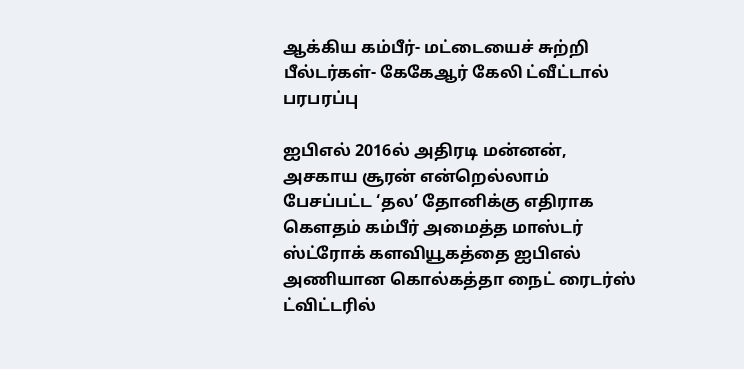ஆக்கிய கம்பீர்- மட்டையைச் சுற்றி பீல்டர்கள்- கேகேஆர் கேலி ட்வீட்டால் பரபரப்பு

ஐபிஎல் 2016ல் அதிரடி மன்னன், அசகாய சூரன் என்றெல்லாம் பேசப்பட்ட ‘தல’ தோனிக்கு எதிராக கௌதம் கம்பீர் அமைத்த மாஸ்டர் ஸ்ட்ரோக் களவியூகத்தை ஐபிஎல் அணியான கொல்கத்தா நைட் ரைடர்ஸ் ட்விட்டரில்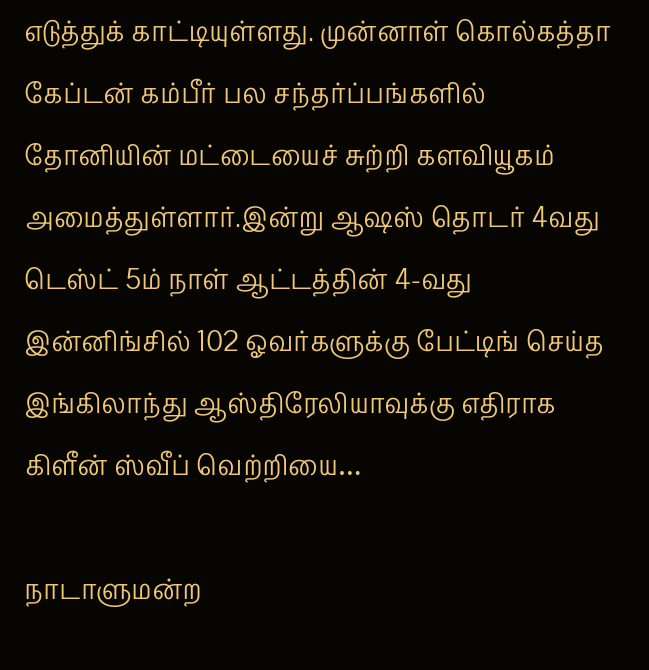எடுத்துக் காட்டியுள்ளது. முன்னாள் கொல்கத்தா கேப்டன் கம்பீர் பல சந்தர்ப்பங்களில் தோனியின் மட்டையைச் சுற்றி களவியூகம் அமைத்துள்ளார்.இன்று ஆஷஸ் தொடர் 4வது டெஸ்ட் 5ம் நாள் ஆட்டத்தின் 4-வது இன்னிங்சில் 102 ஓவர்களுக்கு பேட்டிங் செய்த இங்கிலாந்து ஆஸ்திரேலியாவுக்கு எதிராக கிளீன் ஸ்வீப் வெற்றியை…

நாடாளுமன்ற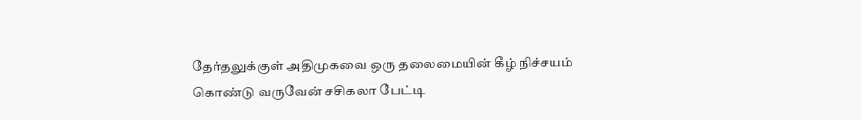தேர்தலுக்குள் அதிமுகவை ஒரு தலைமையின் கீழ் நிச்சயம் கொண்டு வருவேன் சசிகலா பேட்டி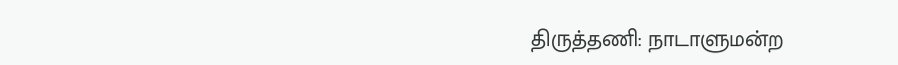திருத்தணி: நாடாளுமன்ற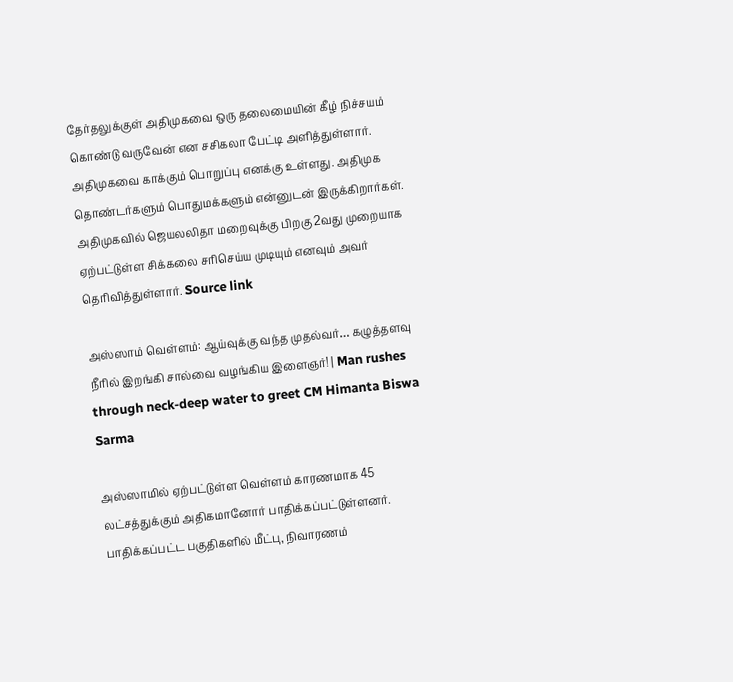தேர்தலுக்குள் அதிமுகவை ஒரு தலைமையின் கீழ் நிச்சயம் கொண்டு வருவேன் என சசிகலா பேட்டி அளித்துள்ளார். அதிமுகவை காக்கும் பொறுப்பு எனக்கு உள்ளது. அதிமுக தொண்டர்களும் பொதுமக்களும் என்னுடன் இருக்கிறார்கள். அதிமுகவில் ஜெயலலிதா மறைவுக்கு பிறகு 2வது முறையாக ஏற்பட்டுள்ள சிக்கலை சரிசெய்ய முடியும் எனவும் அவர் தெரிவித்துள்ளார். Source link

அஸ்ஸாம் வெள்ளம்: ஆய்வுக்கு வந்த முதல்வர்… கழுத்தளவு நீரில் இறங்கி சால்வை வழங்கிய இளைஞர்! | Man rushes through neck-deep water to greet CM Himanta Biswa Sarma

அஸ்ஸாமில் ஏற்பட்டுள்ள வெள்ளம் காரணமாக 45 லட்சத்துக்கும் அதிகமானோர் பாதிக்கப்பட்டுள்ளனர். பாதிக்கப்பட்ட பகுதிகளில் மீட்பு, நிவாரணம்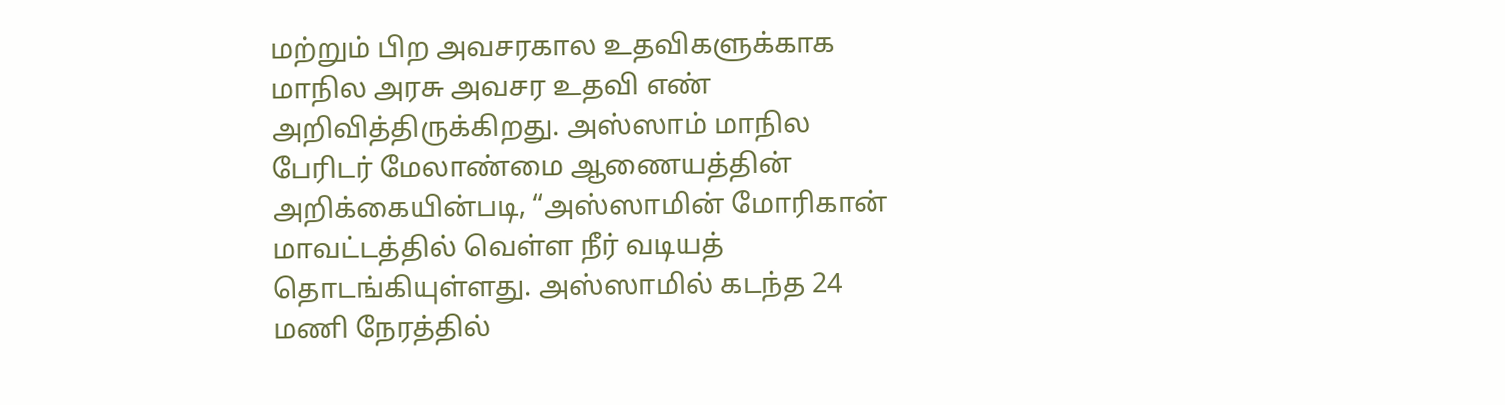மற்றும் பிற அவசரகால உதவிகளுக்காக மாநில அரசு அவசர உதவி எண் அறிவித்திருக்கிறது. அஸ்ஸாம் மாநில பேரிடர் மேலாண்மை ஆணையத்தின் அறிக்கையின்படி, “அஸ்ஸாமின் மோரிகான் மாவட்டத்தில் வெள்ள நீர் வடியத் தொடங்கியுள்ளது. அஸ்ஸாமில் கடந்த 24 மணி நேரத்தில்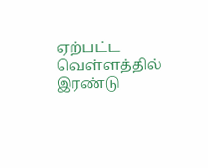ஏற்பட்ட வெள்ளத்தில் இரண்டு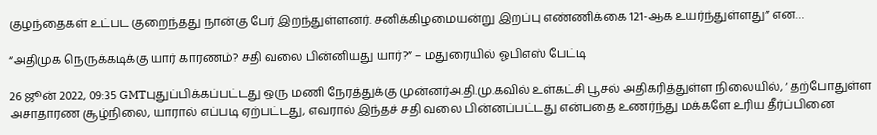குழந்தைகள் உட்பட குறைந்தது நான்கு பேர் இறந்துள்ளனர். சனிக்கிழமையன்று இறப்பு எண்ணிக்கை 121-ஆக உயர்ந்துள்ளது” என…

“அதிமுக நெருக்கடிக்கு யார் காரணம்? சதி வலை பின்னியது யார்?” – மதுரையில் ஓபிஎஸ் பேட்டி

26 ஜூன் 2022, 09:35 GMTபுதுப்பிக்கப்பட்டது ஒரு மணி நேரத்துக்கு முன்னர்அ.தி.மு.கவில் உள்கட்சி பூசல் அதிகரித்துள்ள நிலையில், ‘ தற்போதுள்ள அசாதாரண சூழ்நிலை, யாரால் எப்படி ஏற்பட்டது, எவரால் இந்தச் சதி வலை பின்னப்பட்டது என்பதை உணர்ந்து மக்களே உரிய தீர்ப்பினை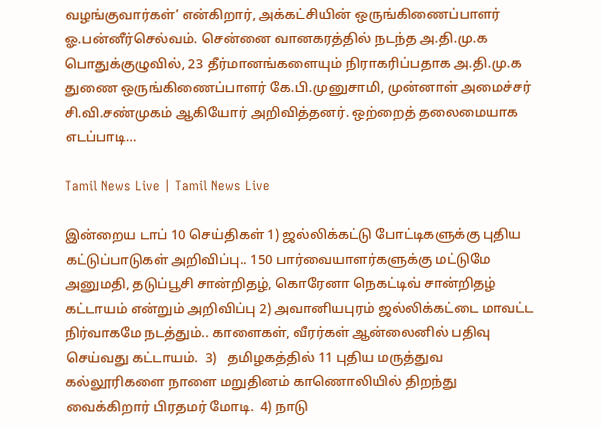வழங்குவார்கள்’ என்கிறார், அக்கட்சியின் ஒருங்கிணைப்பாளர் ஓ.பன்னீர்செல்வம். சென்னை வானகரத்தில் நடந்த அ.தி.மு.க பொதுக்குழுவில், 23 தீர்மானங்களையும் நிராகரிப்பதாக அ.தி.மு.க துணை ஒருங்கிணைப்பாளர் கே.பி.முனுசாமி, முன்னாள் அமைச்சர் சி.வி.சண்முகம் ஆகியோர் அறிவித்தனர். ஒற்றைத் தலைமையாக எடப்பாடி…

Tamil News Live | Tamil News Live

இன்றைய டாப் 10 செய்திகள் 1) ஜல்லிக்கட்டு போட்டிகளுக்கு புதிய கட்டுப்பாடுகள் அறிவிப்பு.. 150 பார்வையாளர்களுக்கு மட்டுமே அனுமதி, தடுப்பூசி சான்றிதழ், கொரேனா நெகட்டிவ் சான்றிதழ் கட்டாயம் என்றும் அறிவிப்பு 2) அவானியபுரம் ஜல்லிக்கட்டை மாவட்ட நிர்வாகமே நடத்தும்.. காளைகள், வீரர்கள் ஆன்லைனில் பதிவு செய்வது கட்டாயம்.  3)   தமிழகத்தில் 11 புதிய மருத்துவ கல்லூரிகளை நாளை மறுதினம் காணொலியில் திறந்து வைக்கிறார் பிரதமர் மோடி.  4) நாடு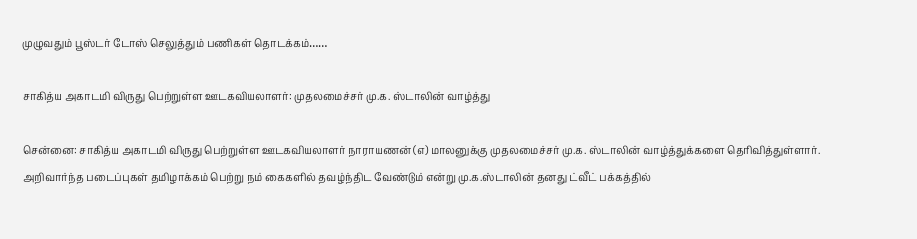முழுவதும் பூஸ்டர் டோஸ் செலுத்தும் பணிகள் தொடக்கம்……

சாகித்ய அகாடமி விருது பெற்றுள்ள ஊடகவியலாளர்: முதலமைச்சர் மு.க. ஸ்டாலின் வாழ்த்து

சென்னை: சாகித்ய அகாடமி விருது பெற்றுள்ள ஊடகவியலாளர் நாராயணன் (எ) மாலனுக்கு முதலமைச்சர் மு.க. ஸ்டாலின் வாழ்த்துக்களை தெரிவித்துள்ளார். அறிவார்ந்த படைப்புகள் தமிழாக்கம் பெற்று நம் கைகளில் தவழ்ந்திட வேண்டும் என்று மு.க.ஸ்டாலின் தனது ட்வீட் பக்கத்தில்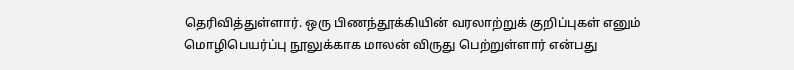தெரிவித்துள்ளார். ஒரு பிணந்தூக்கியின் வரலாற்றுக் குறிப்புகள் எனும் மொழிபெயர்ப்பு நூலுக்காக மாலன் விருது பெற்றுள்ளார் என்பது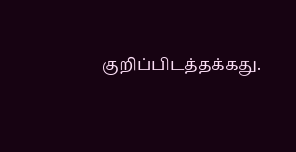குறிப்பிடத்தக்கது.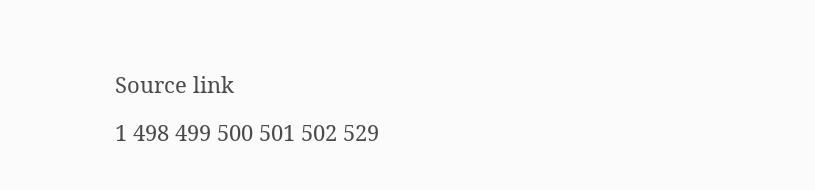Source link

1 498 499 500 501 502 529